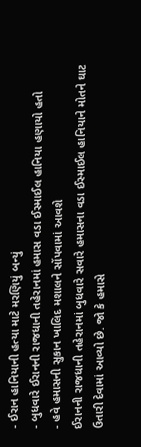- ઈરાન હાનિયાની હત્યા માટે મરણિયું બન્યું
- બુધવારે ઈરાનની રાજધાની તહેરાનમાં હમાસ વડા ઈસ્માઈલ હાનિયા હણાયો હતો
- હવે હમાસની સુકાન ખાલિદ મશાલને સોંપવામાં આવશે
ઈરાનની રાજધાની તહેરાનમાં બુધવારે સવારે હમાસના વડા ઈસ્માઈલ હાનિયાને મોતને ઘાટ ઉતારી દેવામાં આવ્યો છે. જો કે હમાસે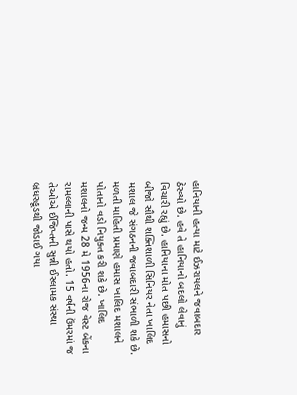હાનિયાની હત્યા માટે ઈઝરાયલને જવાબદાર ઠેરવ્યો છે. હવે તે હાનિયાનો બદલો લેવાનું વિચારી રહ્યું છે. હાનિયાના મોત પછી હમાસનો બીજો સૌથી શક્તિશાળી સિનિયર નેતા ખાલિદ મશાલ જે સંગઠનની જવાબદારી સંભાળી શકે છે.
મળતી માહિતી પ્રમાણે હમાસ ખાલિદ મશાલને પોતાનો વડો નિયુક્ત કરી શકે છે. ખાલિદ મશાલનો જન્મ 28 મે 1956ના રોજ વેસ્ટ બેંકના રામલ્લાની પાસે થયો હતો. 15 વર્ષની ઉંમરમાં જ તેઓએ ઈજિપ્તની સુન્ની ઈસ્લામક સંસ્થા બ્રધરહૂડથી જોડાઈ ગયા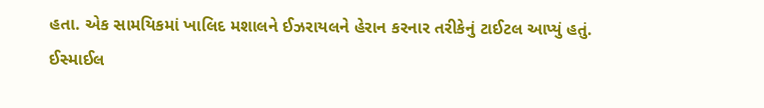હતા. એક સામયિકમાં ખાલિદ મશાલને ઈઝરાયલને હેરાન કરનાર તરીકેનું ટાઈટલ આપ્યું હતું.
ઈસ્માઈલ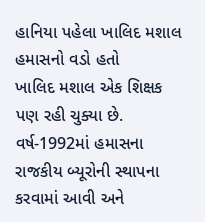હાનિયા પહેલા ખાલિદ મશાલ હમાસનો વડો હતો
ખાલિદ મશાલ એક શિક્ષક પણ રહી ચુક્યા છે. વર્ષ-1992માં હમાસના રાજકીય બ્યૂરોની સ્થાપના કરવામાં આવી અને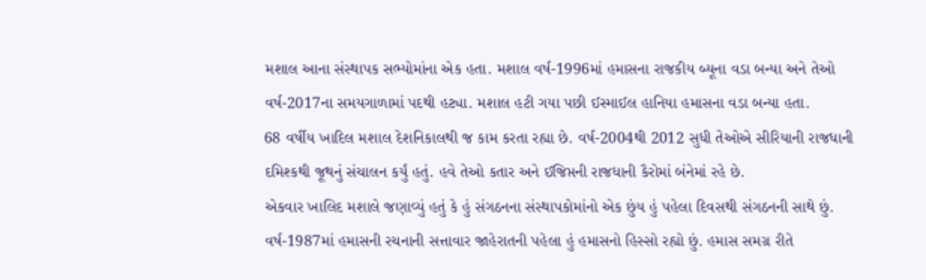મશાલ આના સંસ્થાપક સભ્યોમાંના એક હતા. મશાલ વર્ષ-1996માં હમાસના રાજકીય બ્યૂના વડા બન્યા અને તેઓ વર્ષ-2017ના સમયગાળામાં પદથી હટ્યા. મશાલ હટી ગયા પછી ઈસ્માઈલ હાનિયા હમાસના વડા બન્યા હતા.
68 વર્ષીય ખાદિલ મશાલ દેશનિકાલથી જ કામ કરતા રહ્યા છે. વર્ષ-2004થી 2012 સુધી તેઓએ સીરિયાની રાજધાની દમિશ્કથી જૂથનું સંચાલન કર્યું હતું. હવે તેઓ કતાર અને ઈજિપ્તની રાજધાની કૈરોમાં બંનેમાં રહે છે.
એકવાર ખાલિદ મશાલે જણાવ્યું હતું કે હું સંગઠનના સંસ્થાપકોમાંનો એક છુંય હું પહેલા દિવસથી સંગઠનની સાથે છું. વર્ષ-1987માં હમાસની રચનાની સત્તાવાર જાહેરાતની પહેલા હું હમાસનો હિસ્સો રહ્યો છું. હમાસ સમગ્ર રીતે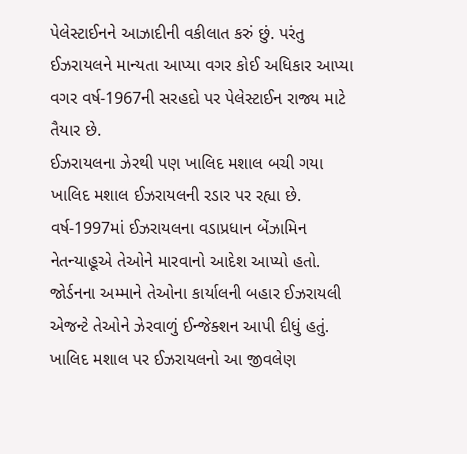પેલેસ્ટાઈનને આઝાદીની વકીલાત કરું છું. પરંતુ ઈઝરાયલને માન્યતા આપ્યા વગર કોઈ અધિકાર આપ્યા વગર વર્ષ-1967ની સરહદો પર પેલેસ્ટાઈન રાજ્ય માટે તૈયાર છે.
ઈઝરાયલના ઝેરથી પણ ખાલિદ મશાલ બચી ગયા
ખાલિદ મશાલ ઈઝરાયલની રડાર પર રહ્યા છે. વર્ષ-1997માં ઈઝરાયલના વડાપ્રધાન બેંઝામિન નેતન્યાહૂએ તેઓને મારવાનો આદેશ આપ્યો હતો. જોર્ડનના અમ્માને તેઓના કાર્યાલની બહાર ઈઝરાયલી એજન્ટે તેઓને ઝેરવાળું ઈન્જેક્શન આપી દીધું હતું.
ખાલિદ મશાલ પર ઈઝરાયલનો આ જીવલેણ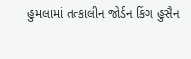હુમલામાં તત્કાલીન જોર્ડન કિંગ હુસૈન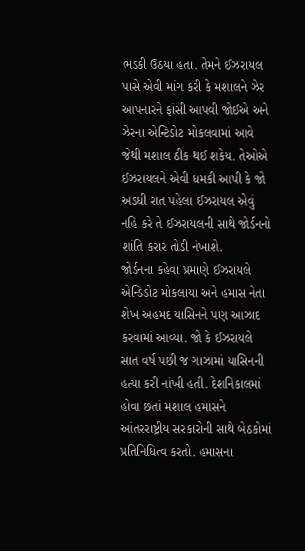ભડકી ઉઠયા હતા. તેમને ઈઝરાયલ પાસે એવી માંગ કરી કે મશાલને ઝેર આપનારને ફાંસી આપવી જોઈએ અને ઝેરના એન્ટિડોટ મોકલવામાં આવે જેથી મશાલ ઠીક થઈ શકેય. તેઓએ ઈઝરાયલને એવી ધમકી આપી કે જો અડધી રાત પહેલા ઈઝરાયલ એવું નહિ કરે તે ઈઝરાયલની સાથે જોર્ડનનો શાંતિ કરાર તોડી નંખાશે.
જોર્ડનના કહેવા પ્રમાણે ઈઝરાયલે એન્ડિડોટ મોકલાયા અને હમાસ નેતા શેખ અહમદ યાસિનને પણ આઝાદ કરવામાં આવ્યા. જો કે ઈઝરાયલે સાત વર્ષ પછી જ ગાઝામાં યાસિનની હત્યા કરી નાંખી હતી. દેશનિકાલમાં હોવા છતાં મશાલ હમાસને આંતરરાષ્ટ્રીય સરકારોની સાથે બેઠકોમાં પ્રતિનિધિત્વ કરતો. હમાસના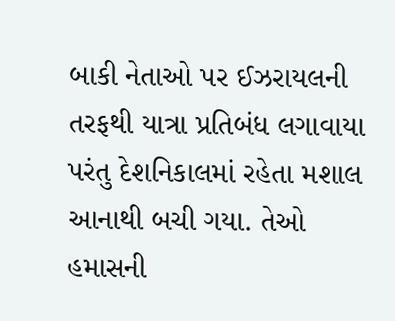બાકી નેતાઓ પર ઈઝરાયલની તરફથી યાત્રા પ્રતિબંધ લગાવાયા પરંતુ દેશનિકાલમાં રહેતા મશાલ આનાથી બચી ગયા. તેઓ હમાસની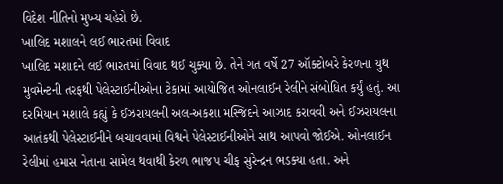વિદેશ નીતિનો મુખ્ય ચહેરો છે.
ખાલિદ મશાલને લઈ ભારતમાં વિવાદ
ખાલિદ મશાદને લઈ ભારતમાં વિવાદ થઈ ચુક્યા છે. તેને ગત વર્ષે 27 ઑક્ટોબરે કેરળના યુથ મુવમેન્ટની તરફથી પેલેસ્ટાઈનીઓના ટેકામાં આયોજિત ઓનલાઈન રેલીને સંબોધિત કર્યું હતું. આ દરમિયાન મશાલે કહ્યું કે ઈઝરાયલની અલ-અકશા મસ્જિદને આઝાદ કરાવવી અને ઈઝરાયલના આતંકથી પેલેસ્ટાઈનીને બચાવવામાં વિશ્વને પેલેસ્ટાઈનીઓને સાથ આપવો જોઈએ. ઓનલાઈન રેલીમાં હમાસ નેતાના સામેલ થવાથી કેરળ ભાજપ ચીફ સુરેન્દ્રન ભડક્યા હતા. અને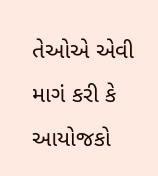તેઓએ એવી માગં કરી કે આયોજકો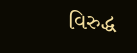વિરુદ્ધ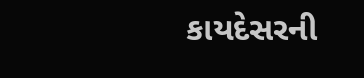કાયદેસરની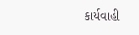કાર્યવાહી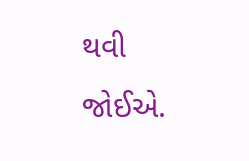થવી જોઈએ.